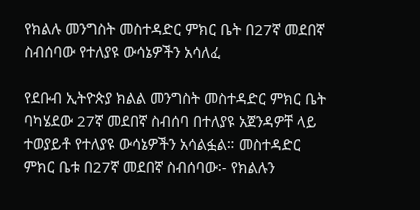የክልሉ መንግስት መስተዳድር ምክር ቤት በ27ኛ መደበኛ ስብሰባው የተለያዩ ውሳኔዎችን አሳለፈ

የደቡብ ኢትዮጵያ ክልል መንግስት መስተዳድር ምክር ቤት ባካሄደው 27ኛ መደበኛ ስብሰባ በተለያዩ አጀንዳዎቸ ላይ ተወያይቶ የተለያዩ ውሳኔዎችን አሳልፏል። መስተዳድር ምክር ቤቱ በ27ኛ መደበኛ ስብሰባው፡- የክልሉን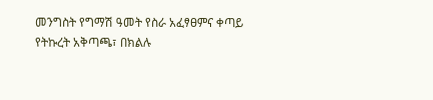መንግስት የግማሽ ዓመት የስራ አፈፃፀምና ቀጣይ የትኩረት አቅጣጫ፣ በክልሉ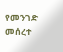የመንገድ መሰረተ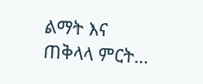ልማት እና ጠቅላላ ምርት…